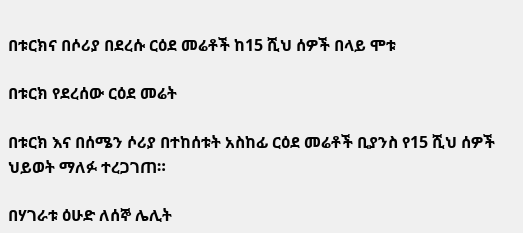በቱርክና በሶሪያ በደረሱ ርዕደ መሬቶች ከ15 ሺህ ሰዎች በላይ ሞቱ

በቱርክ የደረሰው ርዕደ መሬት

በቱርክ እና በሰሜን ሶሪያ በተከሰቱት አስከፊ ርዕደ መሬቶች ቢያንስ የ15 ሺህ ሰዎች ህይወት ማለፉ ተረጋገጠ።

በሃገራቱ ዕሁድ ለሰኞ ሌሊት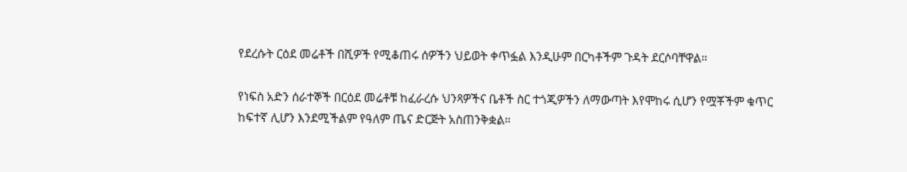የደረሱት ርዕደ መሬቶች በሺዎች የሚቆጠሩ ሰዎችን ህይወት ቀጥፏል እንዲሁም በርካቶችም ጉዳት ደርሶባቸዋል።

የነፍስ አድን ሰራተኞች በርዕደ መሬቶቹ ከፈራረሱ ህንጻዎችና ቤቶች ስር ተጎጂዎችን ለማውጣት እየሞከሩ ሲሆን የሟቾችም ቁጥር ከፍተኛ ሊሆን እንደሚችልም የዓለም ጤና ድርጅት አስጠንቅቋል።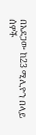በአደጋው ከ23 ሚሊዮን በላይ ሰዎች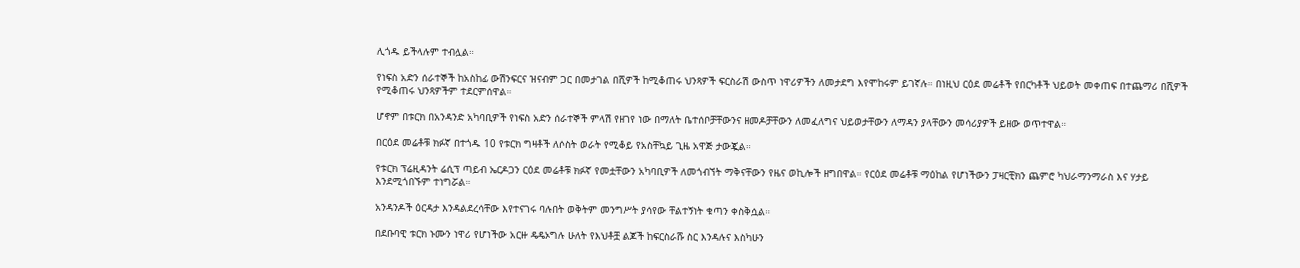ሊጎዱ ይችላሉም ተብሏል።

የነፍስ አድን ሰራተኞች ከአስከፊ ውሽንፍርና ዝናብም ጋር በመታገል በሺዎች ከሚቆጠሩ ህንጻዎች ፍርስራሽ ውስጥ ነዋሪዎችን ለመታደግ እየሞከሩም ይገኛሉ። በነዚህ ርዕደ መሬቶች የበርካቶች ህይወት መቀጠፍ በተጨማሪ በሺዎች የሚቆጠሩ ህንጻዎችም ተደርምሰዋል።

ሆኖም በቱርክ በአንዳንድ አካባቢዎች የነፍስ አድን ሰራተኞች ምላሽ የዘገየ ነው በማለት ቤተሰቦቻቸውንና ዘመዶቻቸውን ለመፈለግና ህይወታቸውን ለማዳን ያላቸውን መሳሪያዎች ይዘው ወጥተዋል።

በርዕደ መሬቶቹ ክፉኛ በተጎዱ 10 የቱርክ ግዛቶች ለሶስት ወራት የሚቆይ የአስቸኳይ ጊዜ አዋጅ ታውጇል።

የቱርክ ፕሬዚዳንት ሬሲፕ ጣይብ ኤርዶጋን ርዕደ መሬቶቹ ክፉኛ የመቷቸውን አካባቢዎች ለመጎብኘት ማቅናቸውን የዜና ወኪሎች ዘግበዋል። የርዕደ መሬቶቹ ማዕከል የሆነችውን ፓዛርቺክን ጨምሮ ካህራማንማራስ እና ሃታይ እንደሚጎበኙም ተነግሯል።

አንዳንዶች ዕርዳታ እንዳልደረሳቸው እየተናገሩ ባሉበት ወቅትም መንግሥት ያሳየው ቸልተኝነት ቁጣን ቀስቅሷል።

በደቡባዊ ቱርክ ኑሙን ነዋሪ የሆነችው አርዙ ዴዴኦግሉ ሁለት የእህቶቿ ልጆች ከፍርስራሹ ስር እንዳሉና እስካሁን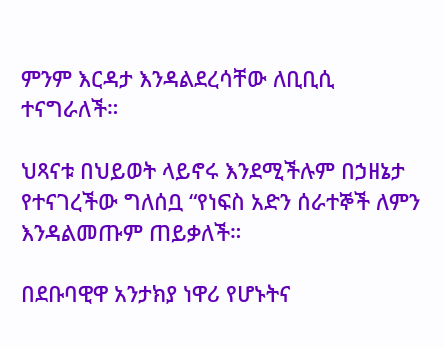ምንም እርዳታ እንዳልደረሳቸው ለቢቢሲ ተናግራለች።

ህጻናቱ በህይወት ላይኖሩ እንደሚችሉም በኃዘኔታ የተናገረችው ግለሰቧ “የነፍስ አድን ሰራተኞች ለምን እንዳልመጡም ጠይቃለች።

በደቡባዊዋ አንታክያ ነዋሪ የሆኑትና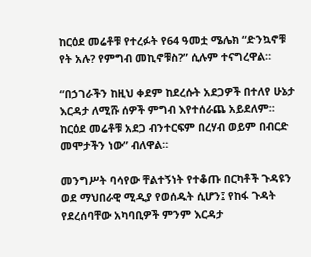ከርዕደ መሬቶቹ የተረፉት የ64 ዓመቷ ሜሌክ “ድንኳኖቹ የት አሉ? የምግብ መኪኖቹስ?” ሲሉም ተናግረዋል።

“በኃገራችን ከዚህ ቀደም ከደረሱት አደጋዎች በተለየ ሁኔታ እርዳታ ለሚሹ ሰዎች ምግብ እየተሰራጨ አይደለም። ከርዕደ መሬቶቹ አደጋ ብንተርፍም በረሃብ ወይም በብርድ መሞታችን ነው” ብለዋል።

መንግሥት ባሳየው ቸልተኝነት የተቆጡ በርካቶች ጉዳዩን ወደ ማህበራዊ ሚዲያ የወሰዱት ሲሆን፤ የከፋ ጉዳት የደረሰባቸው አካባቢዎች ምንም እርዳታ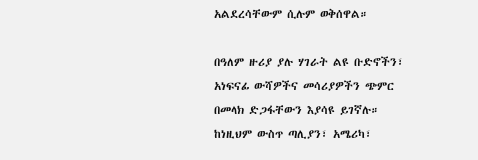አልደረሳቸውም ሲሉም ወቅሰዋል።

በዓለም ዙሪያ ያሉ ሃገራት ልዩ ቡድኖችን፣ አነፍናፊ ውሻዎችና መሳሪያዎችን ጭምር በመላክ ድጋፋቸውን እያሳዩ ይገኛሉ። ከነዚህም ውስጥ ጣሊያን፣ አሜሪካ፣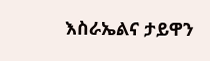እስራኤልና ታይዋን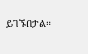ይገኙበታል።